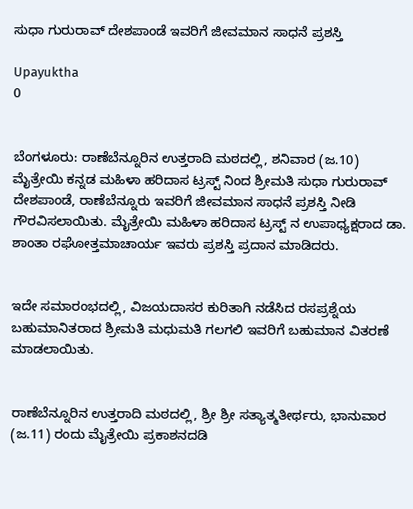ಸುಧಾ ಗುರುರಾವ್‌ ದೇಶಪಾಂಡೆ ಇವರಿಗೆ ಜೀವಮಾನ ಸಾಧನೆ ಪ್ರಶಸ್ತಿ

Upayuktha
0


ಬೆಂಗಳೂರು: ರಾಣೆಬೆನ್ನೂರಿನ ಉತ್ತರಾದಿ ಮಠದಲ್ಲಿ, ಶನಿವಾರ (ಜ.10) ಮೈತ್ರೇಯಿ ಕನ್ನಡ ಮಹಿಳಾ ಹರಿದಾಸ ಟ್ರಸ್ಟ್ ನಿಂದ ಶ್ರೀಮತಿ ಸುಧಾ ಗುರುರಾವ್‌ ದೇಶಪಾಂಡೆ, ರಾಣೆಬೆನ್ನೂರು ಇವರಿಗೆ ಜೀವಮಾನ ಸಾಧನೆ ಪ್ರಶಸ್ತಿ ನೀಡಿ ಗೌರವಿಸಲಾಯಿತು. ಮೈತ್ರೇಯಿ ಮಹಿಳಾ ಹರಿದಾಸ ಟ್ರಸ್ಟ್‌ ನ ಉಪಾಧ್ಯಕ್ಷರಾದ ಡಾ. ಶಾಂತಾ ರಘೋತ್ತಮಾಚಾರ್ಯ ಇವರು ಪ್ರಶಸ್ತಿ ಪ್ರದಾನ ಮಾಡಿದರು.


ಇದೇ ಸಮಾರಂಭದಲ್ಲಿ, ವಿಜಯದಾಸರ ಕುರಿತಾಗಿ ನಡೆಸಿದ ರಸಪ್ರಶ್ನೆಯ ಬಹುಮಾನಿತರಾದ ಶ್ರೀಮತಿ ಮಧುಮತಿ ಗಲಗಲಿ ಇವರಿಗೆ ಬಹುಮಾನ ವಿತರಣೆ ಮಾಡಲಾಯಿತು.


ರಾಣೆಬೆನ್ನೂರಿನ ಉತ್ತರಾದಿ ಮಠದಲ್ಲಿ, ಶ್ರೀ ಶ್ರೀ ಸತ್ಯಾತ್ಮತೀರ್ಥರು, ಭಾನುವಾರ (ಜ.11) ರಂದು ಮೈತ್ರೇಯಿ ಪ್ರಕಾಶನದಡಿ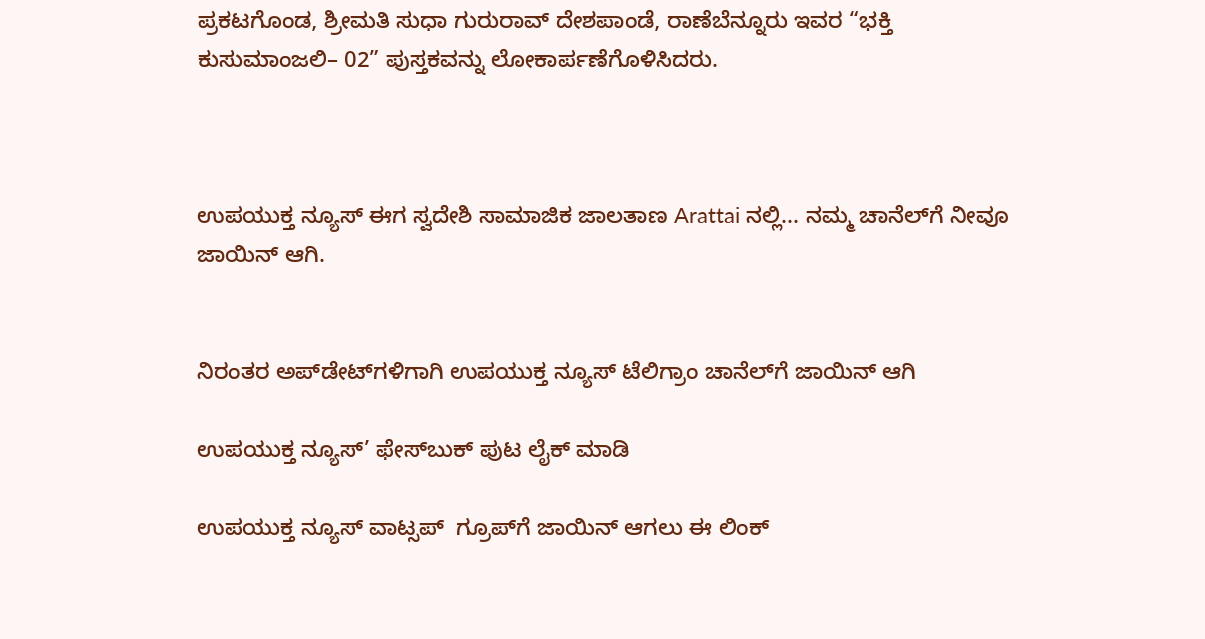ಪ್ರಕಟಗೊಂಡ, ಶ್ರೀಮತಿ ಸುಧಾ ಗುರುರಾವ್‌ ದೇಶಪಾಂಡೆ, ರಾಣೆಬೆನ್ನೂರು ಇವರ “ಭಕ್ತಿ ಕುಸುಮಾಂಜಲಿ– 02” ಪುಸ್ತಕವನ್ನು ಲೋಕಾರ್ಪಣೆಗೊಳಿಸಿದರು.



ಉಪಯುಕ್ತ ನ್ಯೂಸ್ ಈಗ ಸ್ವದೇಶಿ ಸಾಮಾಜಿಕ ಜಾಲತಾಣ Arattai ನಲ್ಲಿ... ನಮ್ಮ ಚಾನೆಲ್‌ಗೆ ನೀವೂ ಜಾಯಿನ್ ಆಗಿ.


ನಿರಂತರ ಅಪ್‌ಡೇಟ್‌ಗಳಿಗಾಗಿ ಉಪಯುಕ್ತ ನ್ಯೂಸ್‌ ಟೆಲಿಗ್ರಾಂ ಚಾನೆಲ್‌ಗೆ ಜಾಯಿನ್‌ ಆಗಿ

ಉಪಯುಕ್ತ ನ್ಯೂಸ್‌’ ಫೇಸ್‌ಬುಕ್ ಪುಟ ಲೈಕ್ ಮಾಡಿ

ಉಪಯುಕ್ತ ನ್ಯೂಸ್‌ ವಾಟ್ಸಪ್‌  ಗ್ರೂಪ್‌ಗೆ ಜಾಯಿನ್ ಆಗಲು ಈ ಲಿಂಕ್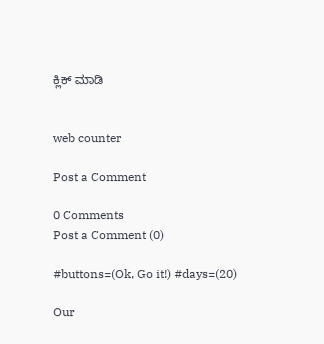ಕ್ಲಿಕ್ ಮಾಡಿ


web counter

Post a Comment

0 Comments
Post a Comment (0)

#buttons=(Ok, Go it!) #days=(20)

Our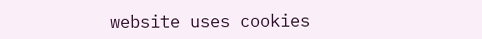website uses cookies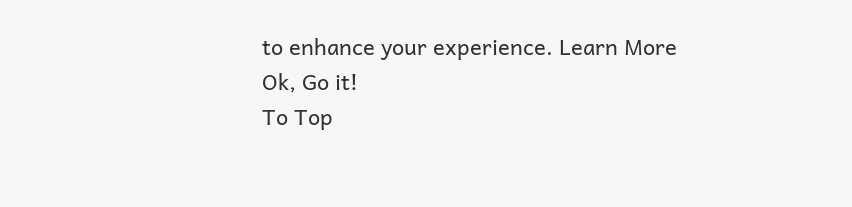to enhance your experience. Learn More
Ok, Go it!
To Top